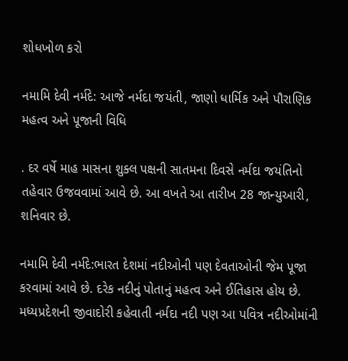શોધખોળ કરો

નમામિ દેવી નર્મદે: આજે નર્મદા જયંતી, જાણો ધાર્મિક અને પૌરાણિક મહત્વ અને પૂજાની વિધિ

. દર વર્ષે માહ માસના શુક્લ પક્ષની સાતમના દિવસે નર્મદા જયંતિનો તહેવાર ઉજવવામાં આવે છે. આ વખતે આ તારીખ 28 જાન્યુઆરી, શનિવાર છે.

નમામિ દેવી નર્મદે:ભારત દેશમાં નદીઓની પણ દેવતાઓની જેમ પૂજા કરવામાં આવે છે. દરેક નદીનું પોતાનું મહત્વ અને ઈતિહાસ હોય છે. મધ્યપ્રદેશની જીવાદોરી કહેવાતી નર્મદા નદી પણ આ પવિત્ર નદીઓમાંની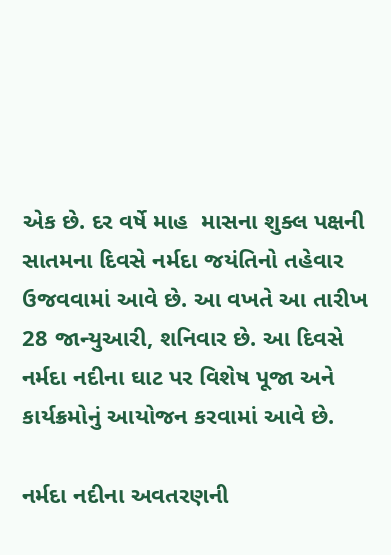એક છે. દર વર્ષે માહ  માસના શુક્લ પક્ષની સાતમના દિવસે નર્મદા જયંતિનો તહેવાર ઉજવવામાં આવે છે. આ વખતે આ તારીખ 28 જાન્યુઆરી, શનિવાર છે. આ દિવસે નર્મદા નદીના ઘાટ પર વિશેષ પૂજા અને કાર્યક્રમોનું આયોજન કરવામાં આવે છે.

નર્મદા નદીના અવતરણની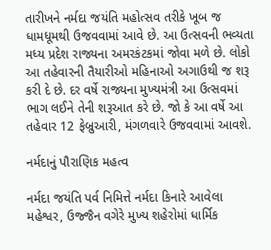તારીખને નર્મદા જયંતિ મહોત્સવ તરીકે ખૂબ જ ધામધૂમથી ઉજવવામાં આવે છે. આ ઉત્સવની ભવ્યતા મધ્ય પ્રદેશ રાજ્યના અમરકંટકમાં જોવા મળે છે. લોકો આ તહેવારની તૈયારીઓ મહિનાઓ અગાઉથી જ શરૂ કરી દે છે. દર વર્ષે રાજ્યના મુખ્યમંત્રી આ ઉત્સવમાં ભાગ લઈને તેની શરૂઆત કરે છે. જો કે આ વર્ષે આ તહેવાર 12 ફેબ્રુઆરી, મંગળવારે ઉજવવામાં આવશે.

નર્મદાનું પૌરાણિક મહત્વ

નર્મદા જયંતિ પર્વ નિમિત્તે નર્મદા કિનારે આવેલા મહેશ્વર, ઉજ્જૈન વગેરે મુખ્ય શહેરોમાં ધાર્મિક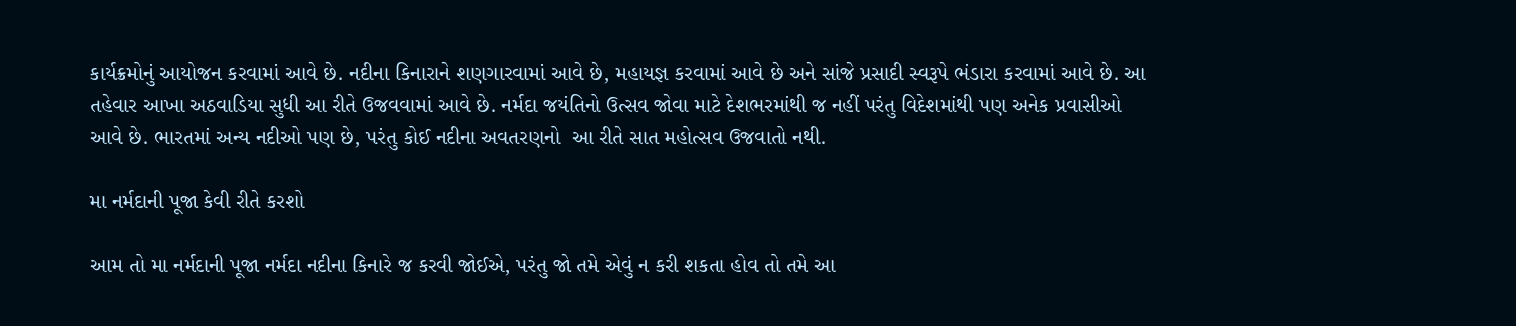કાર્યક્રમોનું આયોજન કરવામાં આવે છે. નદીના કિનારાને શણગારવામાં આવે છે, મહાયજ્ઞ કરવામાં આવે છે અને સાંજે પ્રસાદી સ્વરૂપે ભંડારા કરવામાં આવે છે. આ તહેવાર આખા અઠવાડિયા સુધી આ રીતે ઉજવવામાં આવે છે. નર્મદા જયંતિનો ઉત્સવ જોવા માટે દેશભરમાંથી જ નહીં પરંતુ વિદેશમાંથી પણ અનેક પ્રવાસીઓ આવે છે. ભારતમાં અન્ય નદીઓ પણ છે, પરંતુ કોઈ નદીના અવતરણનો  આ રીતે સાત મહોત્સવ ઉજવાતો નથી.

મા નર્મદાની પૂજા કેવી રીતે કરશો

આમ તો મા નર્મદાની પૂજા નર્મદા નદીના કિનારે જ કરવી જોઈએ, પરંતુ જો તમે એવું ન કરી શકતા હોવ તો તમે આ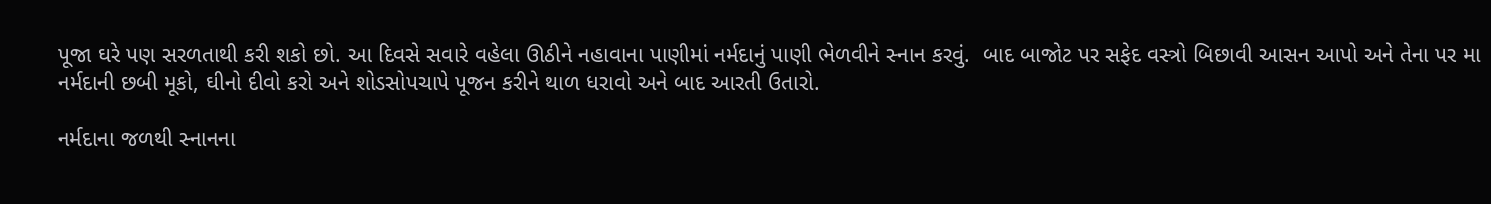પૂજા ઘરે પણ સરળતાથી કરી શકો છો. આ દિવસે સવારે વહેલા ઊઠીને નહાવાના પાણીમાં નર્મદાનું પાણી ભેળવીને સ્નાન કરવું.  બાદ બાજોટ પર સફેદ વસ્ત્રો બિછાવી આસન આપો અને તેના પર મા નર્મદાની છબી મૂકો, ઘીનો દીવો કરો અને શોડસોપચાપે પૂજન કરીને થાળ ધરાવો અને બાદ આરતી ઉતારો.

નર્મદાના જળથી સ્નાનના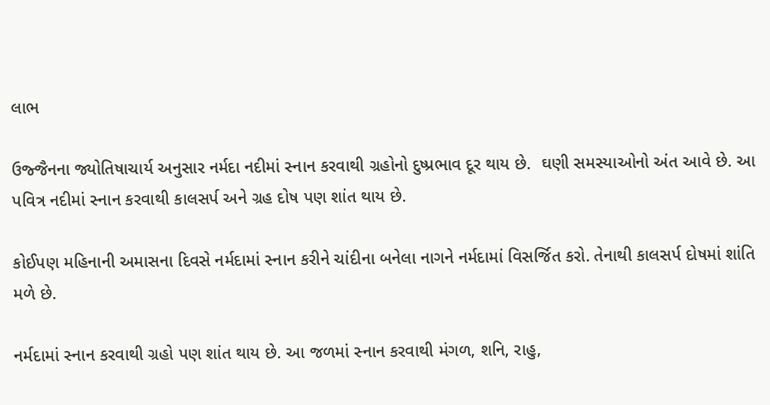લાભ

ઉજ્જૈનના જ્યોતિષાચાર્ય અનુસાર નર્મદા નદીમાં સ્નાન કરવાથી ગ્રહોનો દુષ્પ્રભાવ દૂર થાય છે.  ઘણી સમસ્યાઓનો અંત આવે છે. આ પવિત્ર નદીમાં સ્નાન કરવાથી કાલસર્પ અને ગ્રહ દોષ પણ શાંત થાય છે.

કોઈપણ મહિનાની અમાસના દિવસે નર્મદામાં સ્નાન કરીને ચાંદીના બનેલા નાગને નર્મદામાં વિસર્જિત કરો. તેનાથી કાલસર્પ દોષમાં શાંતિ મળે છે.

નર્મદામાં સ્નાન કરવાથી ગ્રહો પણ શાંત થાય છે. આ જળમાં સ્નાન કરવાથી મંગળ, શનિ, રાહુ,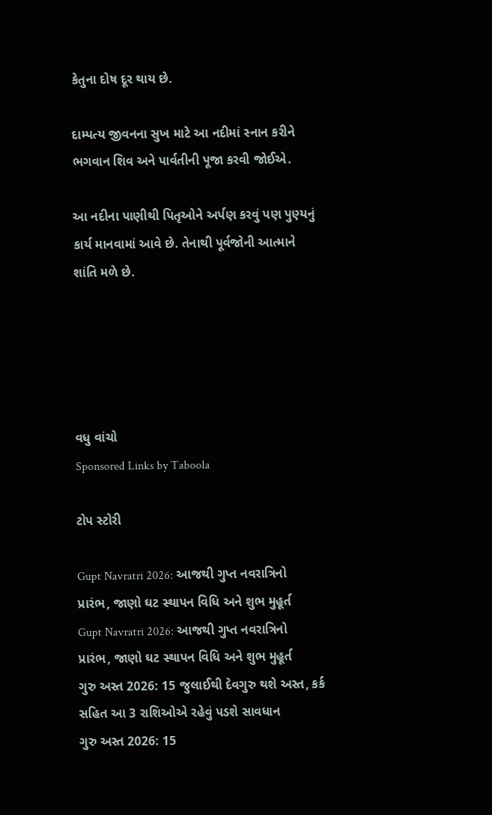કેતુના દોષ દૂર થાય છે.

દામ્પત્ય જીવનના સુખ માટે આ નદીમાં સ્નાન કરીને ભગવાન શિવ અને પાર્વતીની પૂજા કરવી જોઈએ.

આ નદીના પાણીથી પિતૃઓને અર્પણ કરવું પણ પુણ્યનું કાર્ય માનવામાં આવે છે. તેનાથી પૂર્વજોની આત્માને શાંતિ મળે છે.





વધુ વાંચો
Sponsored Links by Taboola

ટોપ સ્ટોરી

Gupt Navratri 2026: આજથી ગુપ્ત નવરાત્રિનો પ્રારંભ, જાણો ઘટ સ્થાપન વિધિ અને શુભ મુહૂર્ત
Gupt Navratri 2026: આજથી ગુપ્ત નવરાત્રિનો પ્રારંભ, જાણો ઘટ સ્થાપન વિધિ અને શુભ મુહૂર્ત
ગુરુ અસ્ત 2026: 15 જુલાઈથી દેવગુરુ થશે અસ્ત, કર્ક સહિત આ 3 રાશિઓએ રહેવું પડશે સાવધાન
ગુરુ અસ્ત 2026: 15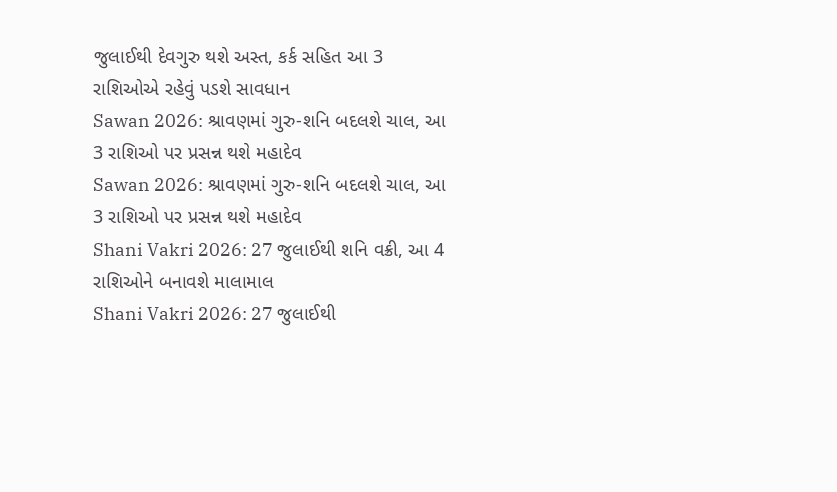જુલાઈથી દેવગુરુ થશે અસ્ત, કર્ક સહિત આ 3 રાશિઓએ રહેવું પડશે સાવધાન
Sawan 2026: શ્રાવણમાં ગુરુ-શનિ બદલશે ચાલ, આ 3 રાશિઓ પર પ્રસન્ન થશે મહાદેવ
Sawan 2026: શ્રાવણમાં ગુરુ-શનિ બદલશે ચાલ, આ 3 રાશિઓ પર પ્રસન્ન થશે મહાદેવ
Shani Vakri 2026: 27 જુલાઈથી શનિ વક્રી, આ 4 રાશિઓને બનાવશે માલામાલ
Shani Vakri 2026: 27 જુલાઈથી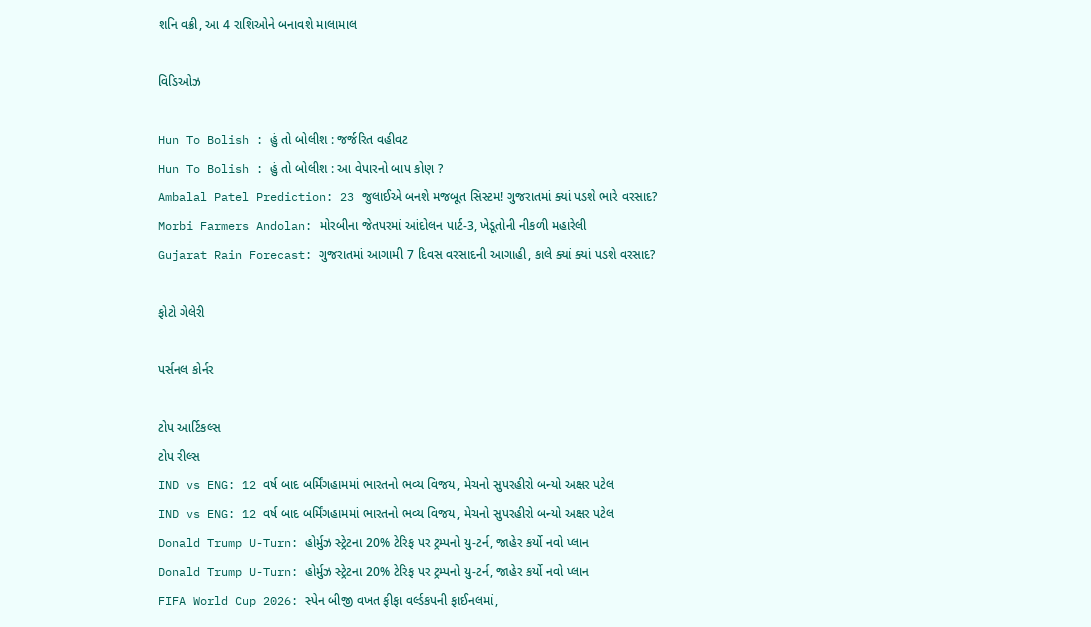શનિ વક્રી, આ 4 રાશિઓને બનાવશે માલામાલ

વિડિઓઝ

Hun To Bolish : હું તો બોલીશ : જર્જરિત વહીવટ
Hun To Bolish : હું તો બોલીશ : આ વેપારનો બાપ કોણ ?
Ambalal Patel Prediction: 23 જુલાઈએ બનશે મજબૂત સિસ્ટમ! ગુજરાતમાં ક્યાં પડશે ભારે વરસાદ?
Morbi Farmers Andolan: મોરબીના જેતપરમાં આંદોલન પાર્ટ-3, ખેડૂતોની નીકળી મહારેલી
Gujarat Rain Forecast: ગુજરાતમાં આગામી 7 દિવસ વરસાદની આગાહી, કાલે ક્યાં ક્યાં પડશે વરસાદ?

ફોટો ગેલેરી

પર્સનલ કોર્નર

ટોપ આર્ટિકલ્સ
ટોપ રીલ્સ
IND vs ENG: 12 વર્ષ બાદ બર્મિંગહામમાં ભારતનો ભવ્ય વિજય, મેચનો સુપરહીરો બન્યો અક્ષર પટેલ
IND vs ENG: 12 વર્ષ બાદ બર્મિંગહામમાં ભારતનો ભવ્ય વિજય, મેચનો સુપરહીરો બન્યો અક્ષર પટેલ
Donald Trump U-Turn: હોર્મુઝ સ્ટ્રેટના 20% ટેરિફ પર ટ્રમ્પનો યુ-ટર્ન, જાહેર કર્યો નવો પ્લાન
Donald Trump U-Turn: હોર્મુઝ સ્ટ્રેટના 20% ટેરિફ પર ટ્રમ્પનો યુ-ટર્ન, જાહેર કર્યો નવો પ્લાન
FIFA World Cup 2026: સ્પેન બીજી વખત ફીફા વર્લ્ડકપની ફાઈનલમાં,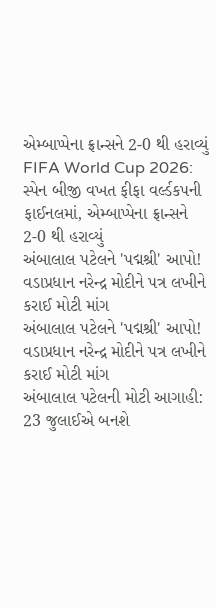એમ્બાપ્પેના ફ્રાન્સને 2-0 થી હરાવ્યું
FIFA World Cup 2026: સ્પેન બીજી વખત ફીફા વર્લ્ડકપની ફાઈનલમાં, એમ્બાપ્પેના ફ્રાન્સને 2-0 થી હરાવ્યું
અંબાલાલ પટેલને 'પદ્મશ્રી' આપો! વડાપ્રધાન નરેન્દ્ર મોદીને પત્ર લખીને કરાઈ મોટી માંગ
અંબાલાલ પટેલને 'પદ્મશ્રી' આપો! વડાપ્રધાન નરેન્દ્ર મોદીને પત્ર લખીને કરાઈ મોટી માંગ
અંબાલાલ પટેલની મોટી આગાહી: 23 જુલાઈએ બનશે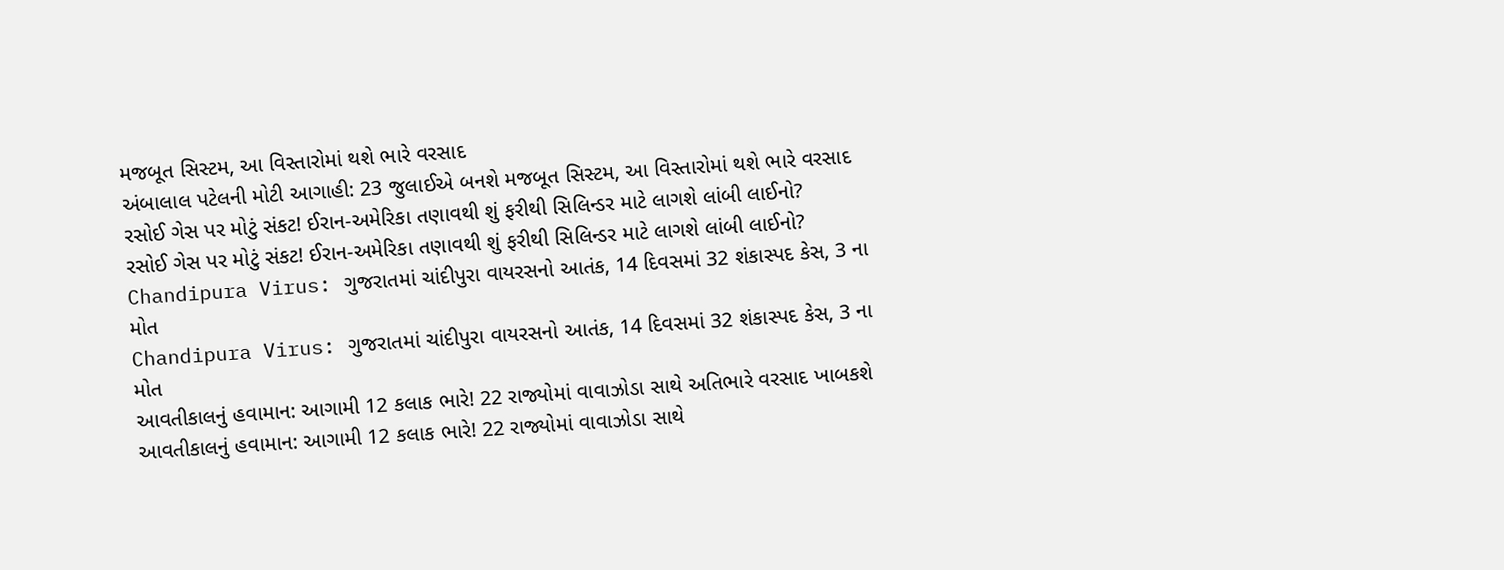મજબૂત સિસ્ટમ, આ વિસ્તારોમાં થશે ભારે વરસાદ
અંબાલાલ પટેલની મોટી આગાહી: 23 જુલાઈએ બનશે મજબૂત સિસ્ટમ, આ વિસ્તારોમાં થશે ભારે વરસાદ
રસોઈ ગેસ પર મોટું સંકટ! ઈરાન-અમેરિકા તણાવથી શું ફરીથી સિલિન્ડર માટે લાગશે લાંબી લાઈનો?
રસોઈ ગેસ પર મોટું સંકટ! ઈરાન-અમેરિકા તણાવથી શું ફરીથી સિલિન્ડર માટે લાગશે લાંબી લાઈનો?
Chandipura Virus: ગુજરાતમાં ચાંદીપુરા વાયરસનો આતંક, 14 દિવસમાં 32 શંકાસ્પદ કેસ, 3 ના મોત
Chandipura Virus: ગુજરાતમાં ચાંદીપુરા વાયરસનો આતંક, 14 દિવસમાં 32 શંકાસ્પદ કેસ, 3 ના મોત
આવતીકાલનું હવામાન: આગામી 12 કલાક ભારે! 22 રાજ્યોમાં વાવાઝોડા સાથે અતિભારે વરસાદ ખાબકશે
આવતીકાલનું હવામાન: આગામી 12 કલાક ભારે! 22 રાજ્યોમાં વાવાઝોડા સાથે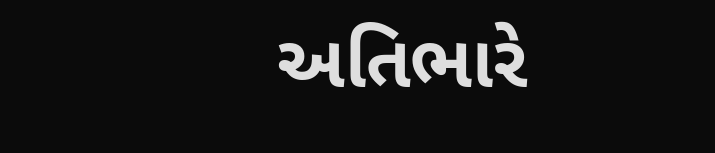અતિભારે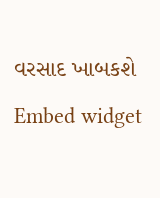વરસાદ ખાબકશે
Embed widget